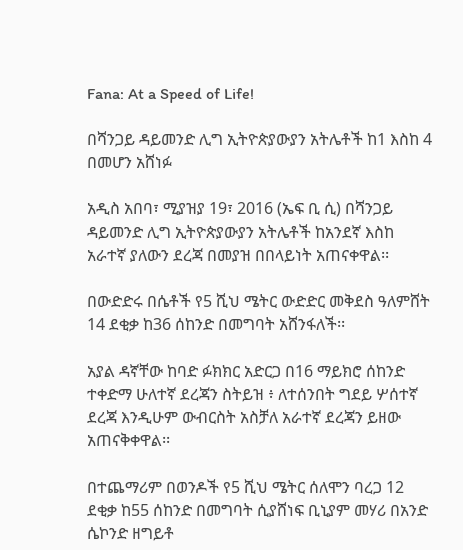Fana: At a Speed of Life!

በሻንጋይ ዳይመንድ ሊግ ኢትዮጵያውያን አትሌቶች ከ1 እስከ 4 በመሆን አሸነፉ

አዲስ አበባ፣ ሚያዝያ 19፣ 2016 (ኤፍ ቢ ሲ) በሻንጋይ ዳይመንድ ሊግ ኢትዮጵያውያን አትሌቶች ከአንደኛ እስከ አራተኛ ያለውን ደረጃ በመያዝ በበላይነት አጠናቀዋል፡፡

በውድድሩ በሴቶች የ5 ሺህ ሜትር ውድድር መቅደስ ዓለምሸት 14 ደቂቃ ከ36 ሰከንድ በመግባት አሸንፋለች፡፡

አያል ዳኛቸው ከባድ ፉክክር አድርጋ በ16 ማይክሮ ሰከንድ ተቀድማ ሁለተኛ ደረጃን ስትይዝ ፥ ለተሰንበት ግደይ ሦሰተኛ ደረጃ እንዲሁም ውብርስት አስቻለ አራተኛ ደረጃን ይዘው አጠናቅቀዋል፡፡

በተጨማሪም በወንዶች የ5 ሺህ ሜትር ሰለሞን ባረጋ 12 ደቂቃ ከ55 ሰከንድ በመግባት ሲያሸነፍ ቢኒያም መሃሪ በአንድ ሴኮንድ ዘግይቶ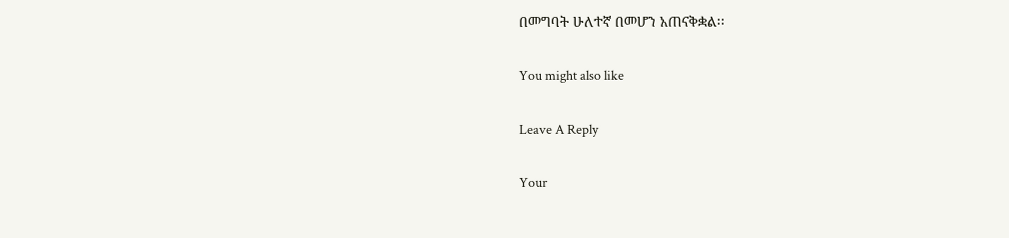በመግባት ሁለተኛ በመሆን አጠናቅቋል፡፡

You might also like

Leave A Reply

Your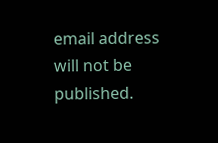email address will not be published.